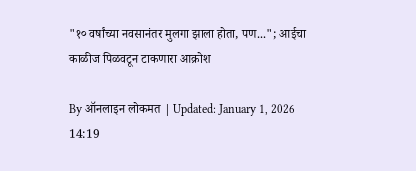"१० वर्षांच्या नवसानंतर मुलगा झाला होता, पण..."; आईचा काळीज पिळवटून टाकणारा आक्रोश

By ऑनलाइन लोकमत | Updated: January 1, 2026 14:19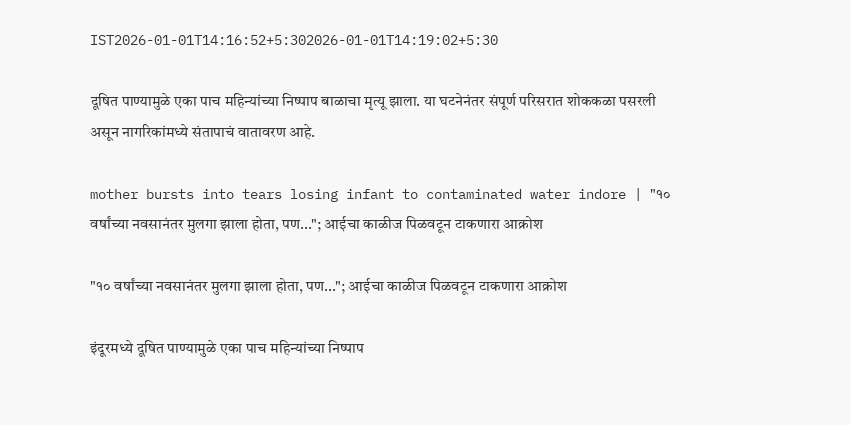IST2026-01-01T14:16:52+5:302026-01-01T14:19:02+5:30

दूषित पाण्यामुळे एका पाच महिन्यांच्या निष्पाप बाळाचा मृत्यू झाला. या घटनेनंतर संपूर्ण परिसरात शोककळा पसरली असून नागरिकांमध्ये संतापाचं वातावरण आहे.

mother bursts into tears losing infant to contaminated water indore | "१० वर्षांच्या नवसानंतर मुलगा झाला होता, पण..."; आईचा काळीज पिळवटून टाकणारा आक्रोश

"१० वर्षांच्या नवसानंतर मुलगा झाला होता, पण..."; आईचा काळीज पिळवटून टाकणारा आक्रोश

इंदूरमध्ये दूषित पाण्यामुळे एका पाच महिन्यांच्या निष्पाप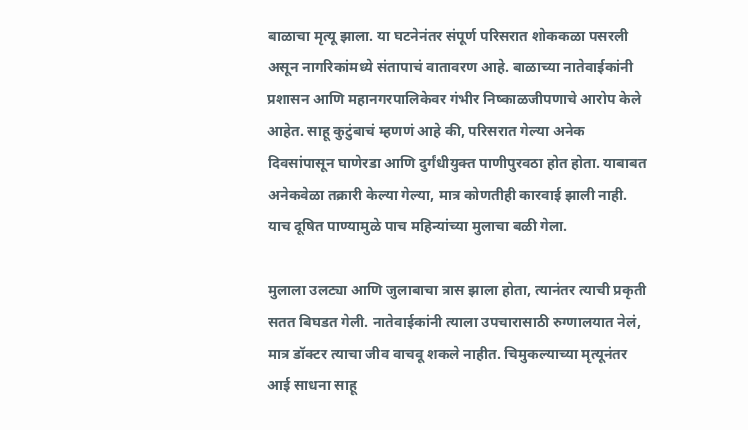बाळाचा मृत्यू झाला. या घटनेनंतर संपूर्ण परिसरात शोककळा पसरली असून नागरिकांमध्ये संतापाचं वातावरण आहे. बाळाच्या नातेवाईकांनी प्रशासन आणि महानगरपालिकेवर गंभीर निष्काळजीपणाचे आरोप केले आहेत. साहू कुटुंबाचं म्हणणं आहे की, परिसरात गेल्या अनेक दिवसांपासून घाणेरडा आणि दुर्गंधीयुक्त पाणीपुरवठा होत होता. याबाबत अनेकवेळा तक्रारी केल्या गेल्या, मात्र कोणतीही कारवाई झाली नाही. याच दूषित पाण्यामुळे पाच महिन्यांच्या मुलाचा बळी गेला.

मुलाला उलट्या आणि जुलाबाचा त्रास झाला होता, त्यानंतर त्याची प्रकृती सतत बिघडत गेली. नातेवाईकांनी त्याला उपचारासाठी रुग्णालयात नेलं, मात्र डॉक्टर त्याचा जीव वाचवू शकले नाहीत. चिमुकल्याच्या मृत्यूनंतर आई साधना साहू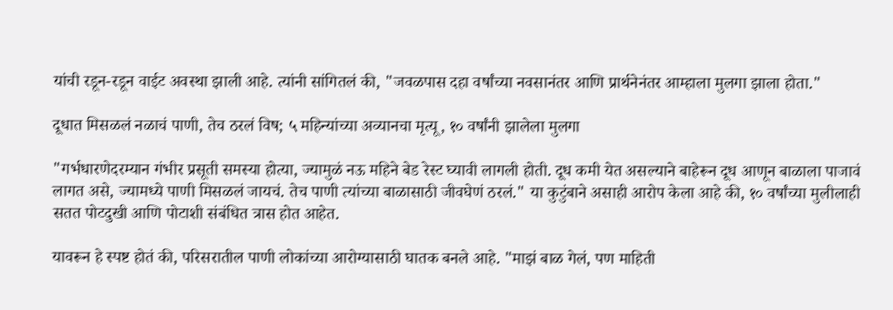यांची रडून-रडून वाईट अवस्था झाली आहे. त्यांनी सांगितलं की, "जवळपास दहा वर्षांच्या नवसानंतर आणि प्रार्थनेनंतर आम्हाला मुलगा झाला होता."

दूधात मिसळलं नळाचं पाणी, तेच ठरलं विष; ५ महिन्यांच्या अव्यानचा मृत्यू, १० वर्षांनी झालेला मुलगा

"गर्भधारणेदरम्यान गंभीर प्रसूती समस्या होत्या, ज्यामुळं नऊ महिने बेड रेस्ट घ्यावी लागली होती. दूध कमी येत असल्याने बाहेरून दूध आणून बाळाला पाजावं लागत असे, ज्यामध्ये पाणी मिसळलं जायचं. तेच पाणी त्यांच्या बाळासाठी जीवघेणं ठरलं." या कुटुंबाने असाही आरोप केला आहे की, १० वर्षांच्या मुलीलाही सतत पोटदुखी आणि पोटाशी संबंधित त्रास होत आहेत.

यावरून हे स्पष्ट होतं की, परिसरातील पाणी लोकांच्या आरोग्यासाठी घातक बनले आहे. "माझं बाळ गेलं, पण माहिती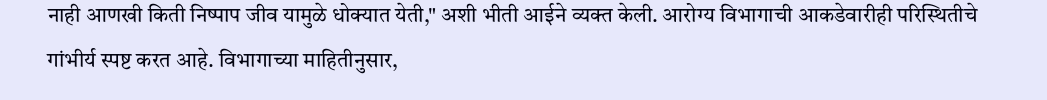नाही आणखी किती निष्पाप जीव यामुळे धोक्यात येती," अशी भीती आईने व्यक्त केली. आरोग्य विभागाची आकडेवारीही परिस्थितीचे गांभीर्य स्पष्ट करत आहे. विभागाच्या माहितीनुसार,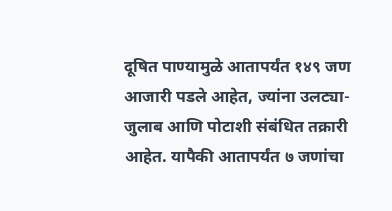दूषित पाण्यामुळे आतापर्यंत १४९ जण आजारी पडले आहेत, ज्यांना उलट्या-जुलाब आणि पोटाशी संबंधित तक्रारी आहेत. यापैकी आतापर्यंत ७ जणांचा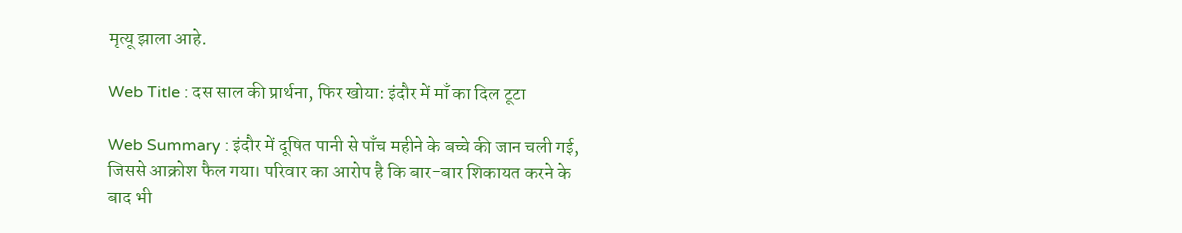मृत्यू झाला आहे.

Web Title : दस साल की प्रार्थना, फिर खोया: इंदौर में माँ का दिल टूटा

Web Summary : इंदौर में दूषित पानी से पाँच महीने के बच्चे की जान चली गई, जिससे आक्रोश फैल गया। परिवार का आरोप है कि बार-बार शिकायत करने के बाद भी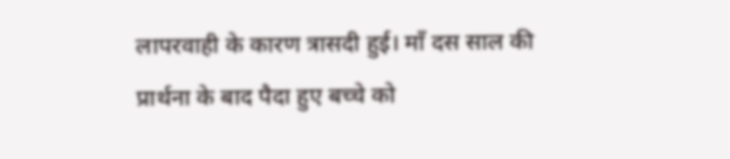लापरवाही के कारण त्रासदी हुई। माँ दस साल की प्रार्थना के बाद पैदा हुए बच्चे को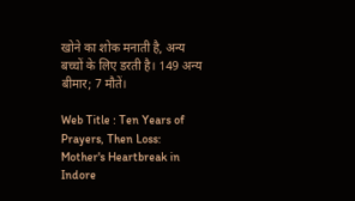खोने का शोक मनाती है, अन्य बच्चों के लिए डरती है। 149 अन्य बीमार; 7 मौतें।

Web Title : Ten Years of Prayers, Then Loss: Mother's Heartbreak in Indore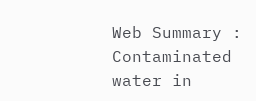Web Summary : Contaminated water in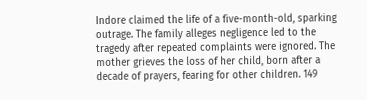Indore claimed the life of a five-month-old, sparking outrage. The family alleges negligence led to the tragedy after repeated complaints were ignored. The mother grieves the loss of her child, born after a decade of prayers, fearing for other children. 149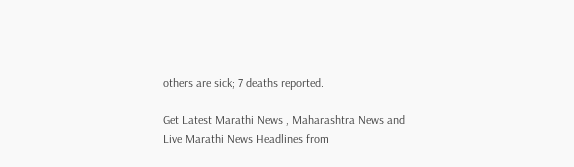others are sick; 7 deaths reported.

Get Latest Marathi News , Maharashtra News and Live Marathi News Headlines from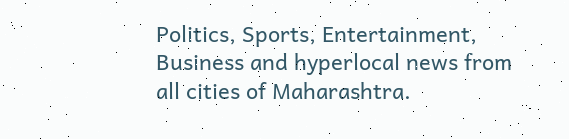Politics, Sports, Entertainment, Business and hyperlocal news from all cities of Maharashtra.